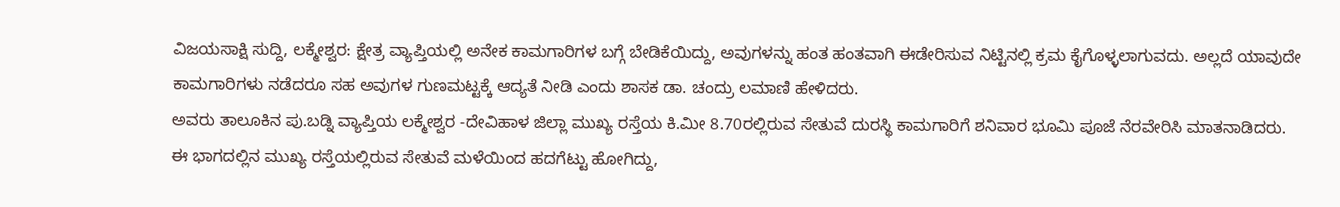ವಿಜಯಸಾಕ್ಷಿ ಸುದ್ದಿ, ಲಕ್ಮೇಶ್ವರ: ಕ್ಷೇತ್ರ ವ್ಯಾಪ್ತಿಯಲ್ಲಿ ಅನೇಕ ಕಾಮಗಾರಿಗಳ ಬಗ್ಗೆ ಬೇಡಿಕೆಯಿದ್ದು, ಅವುಗಳನ್ನು ಹಂತ ಹಂತವಾಗಿ ಈಡೇರಿಸುವ ನಿಟ್ಟಿನಲ್ಲಿ ಕ್ರಮ ಕೈಗೊಳ್ಳಲಾಗುವದು. ಅಲ್ಲದೆ ಯಾವುದೇ ಕಾಮಗಾರಿಗಳು ನಡೆದರೂ ಸಹ ಅವುಗಳ ಗುಣಮಟ್ಟಕ್ಕೆ ಆದ್ಯತೆ ನೀಡಿ ಎಂದು ಶಾಸಕ ಡಾ. ಚಂದ್ರು ಲಮಾಣಿ ಹೇಳಿದರು.
ಅವರು ತಾಲೂಕಿನ ಪು.ಬಡ್ನಿ ವ್ಯಾಪ್ತಿಯ ಲಕ್ಮೇಶ್ವರ -ದೇವಿಹಾಳ ಜಿಲ್ಲಾ ಮುಖ್ಯ ರಸ್ತೆಯ ಕಿ.ಮೀ 8.70ರಲ್ಲಿರುವ ಸೇತುವೆ ದುರಸ್ಥಿ ಕಾಮಗಾರಿಗೆ ಶನಿವಾರ ಭೂಮಿ ಪೂಜೆ ನೆರವೇರಿಸಿ ಮಾತನಾಡಿದರು.
ಈ ಭಾಗದಲ್ಲಿನ ಮುಖ್ಯ ರಸ್ತೆಯಲ್ಲಿರುವ ಸೇತುವೆ ಮಳೆಯಿಂದ ಹದಗೆಟ್ಟು ಹೋಗಿದ್ದು,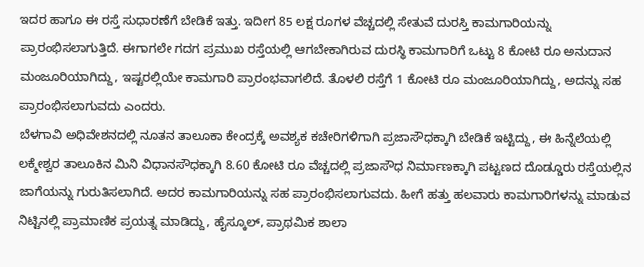ಇದರ ಹಾಗೂ ಈ ರಸ್ತೆ ಸುಧಾರಣೆಗೆ ಬೇಡಿಕೆ ಇತ್ತು. ಇದೀಗ 85 ಲಕ್ಷ ರೂಗಳ ವೆಚ್ಚದಲ್ಲಿ ಸೇತುವೆ ದುರಸ್ತಿ ಕಾಮಗಾರಿಯನ್ನು ಪ್ರಾರಂಭಿಸಲಾಗುತ್ತಿದೆ. ಈಗಾಗಲೇ ಗದಗ ಪ್ರಮುಖ ರಸ್ತೆಯಲ್ಲಿ ಆಗಬೇಕಾಗಿರುವ ದುರಸ್ಥಿ ಕಾಮಗಾರಿಗೆ ಒಟ್ಟು 8 ಕೋಟಿ ರೂ ಅನುದಾನ ಮಂಜೂರಿಯಾಗಿದ್ದು, ಇಷ್ಟರಲ್ಲಿಯೇ ಕಾಮಗಾರಿ ಪ್ರಾರಂಭವಾಗಲಿದೆ. ತೊಳಲಿ ರಸ್ತೆಗೆ 1 ಕೋಟಿ ರೂ ಮಂಜೂರಿಯಾಗಿದ್ದು, ಅದನ್ನು ಸಹ ಪ್ರಾರಂಭಿಸಲಾಗುವದು ಎಂದರು.
ಬೆಳಗಾವಿ ಅಧಿವೇಶನದಲ್ಲಿ ನೂತನ ತಾಲೂಕಾ ಕೇಂದ್ರಕ್ಕೆ ಅವಶ್ಯಕ ಕಚೇರಿಗಳಿಗಾಗಿ ಪ್ರಜಾಸೌಧಕ್ಕಾಗಿ ಬೇಡಿಕೆ ಇಟ್ಟಿದ್ದು, ಈ ಹಿನ್ನೆಲೆಯಲ್ಲಿ ಲಕ್ಮೇಶ್ವರ ತಾಲೂಕಿನ ಮಿನಿ ವಿಧಾನಸೌಧಕ್ಕಾಗಿ 8.60 ಕೋಟಿ ರೂ ವೆಚ್ಚದಲ್ಲಿ ಪ್ರಜಾಸೌಧ ನಿರ್ಮಾಣಕ್ಕಾಗಿ ಪಟ್ಟಣದ ದೊಡ್ಡೂರು ರಸ್ತೆಯಲ್ಲಿನ ಜಾಗೆಯನ್ನು ಗುರುತಿಸಲಾಗಿದೆ. ಅದರ ಕಾಮಗಾರಿಯನ್ನು ಸಹ ಪ್ರಾರಂಭಿಸಲಾಗುವದು. ಹೀಗೆ ಹತ್ತು ಹಲವಾರು ಕಾಮಗಾರಿಗಳನ್ನು ಮಾಡುವ ನಿಟ್ಟಿನಲ್ಲಿ ಪ್ರಾಮಾಣಿಕ ಪ್ರಯತ್ನ ಮಾಡಿದ್ದು, ಹೈಸ್ಕೂಲ್, ಪ್ರಾಥಮಿಕ ಶಾಲಾ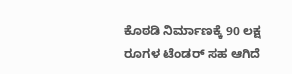ಕೊಠಡಿ ನಿರ್ಮಾಣಕ್ಕೆ 90 ಲಕ್ಷ ರೂಗಳ ಟೆಂಡರ್ ಸಹ ಆಗಿದೆ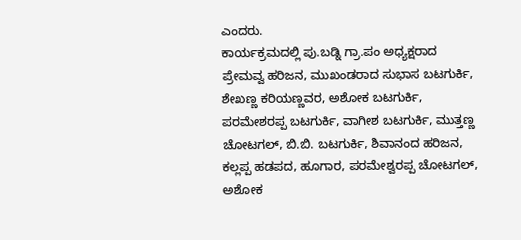ಎಂದರು.
ಕಾರ್ಯಕ್ರಮದಲ್ಲಿ ಪು.ಬಡ್ನಿ ಗ್ರಾ.ಪಂ ಅಧ್ಯಕ್ಷರಾದ ಪ್ರೇಮವ್ವ ಹರಿಜನ, ಮುಖಂಡರಾದ ಸುಭಾಸ ಬಟಗುರ್ಕಿ, ಶೇಖಣ್ಣ ಕರಿಯಣ್ಣವರ, ಅಶೋಕ ಬಟಗುರ್ಕಿ, ಪರಮೇಶರಪ್ಪ ಬಟಗುರ್ಕಿ, ವಾಗೀಶ ಬಟಗುರ್ಕಿ, ಮುತ್ತಣ್ಣ ಚೋಟಗಲ್, ಬಿ.ಬಿ. ಬಟಗುರ್ಕಿ, ಶಿವಾನಂದ ಹರಿಜನ, ಕಲ್ಲಪ್ಪ ಹಡಪದ, ಹೂಗಾರ, ಪರಮೇಶ್ವರಪ್ಪ ಚೋಟಗಲ್, ಅಶೋಕ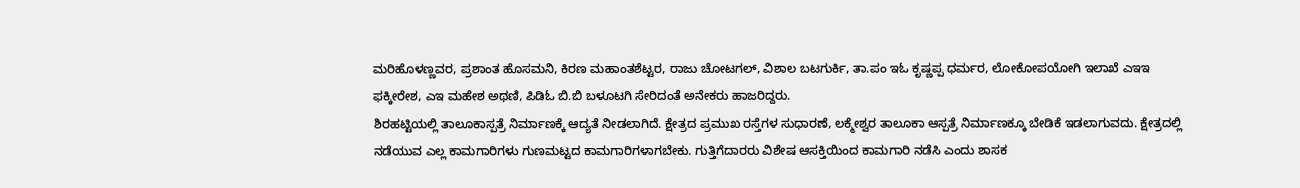ಮರಿಹೊಳಣ್ಣವರ, ಪ್ರಶಾಂತ ಹೊಸಮನಿ, ಕಿರಣ ಮಹಾಂತಶೆಟ್ಟರ, ರಾಜು ಚೋಟಗಲ್, ವಿಶಾಲ ಬಟಗುರ್ಕಿ, ತಾ.ಪಂ ಇಓ ಕೃಷ್ಣಪ್ಪ ಧರ್ಮರ, ಲೋಕೋಪಯೋಗಿ ಇಲಾಖೆ ಎಇಇ ಫಕ್ಕೀರೇಶ, ಎಇ ಮಹೇಶ ಅಥಣಿ, ಪಿಡಿಓ ಬಿ.ಬಿ ಬಳೂಟಗಿ ಸೇರಿದಂತೆ ಅನೇಕರು ಹಾಜರಿದ್ದರು.
ಶಿರಹಟ್ಟಿಯಲ್ಲಿ ತಾಲೂಕಾಸ್ಪತ್ರೆ ನಿರ್ಮಾಣಕ್ಕೆ ಆದ್ಯತೆ ನೀಡಲಾಗಿದೆ. ಕ್ಷೇತ್ರದ ಪ್ರಮುಖ ರಸ್ತೆಗಳ ಸುಧಾರಣೆ, ಲಕ್ಮೇಶ್ವರ ತಾಲೂಕಾ ಆಸ್ಪತ್ರೆ ನಿರ್ಮಾಣಕ್ಕೂ ಬೇಡಿಕೆ ಇಡಲಾಗುವದು. ಕ್ಷೇತ್ರದಲ್ಲಿ ನಡೆಯುವ ಎಲ್ಲ ಕಾಮಗಾರಿಗಳು ಗುಣಮಟ್ಟದ ಕಾಮಗಾರಿಗಳಾಗಬೇಕು. ಗುತ್ತಿಗೆದಾರರು ವಿಶೇಷ ಆಸಕ್ತಿಯಿಂದ ಕಾಮಗಾರಿ ನಡೆಸಿ ಎಂದು ಶಾಸಕ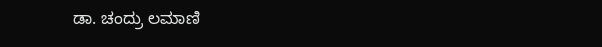ಡಾ. ಚಂದ್ರು ಲಮಾಣಿ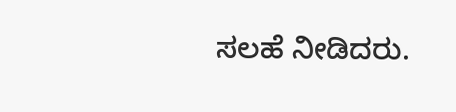ಸಲಹೆ ನೀಡಿದರು.